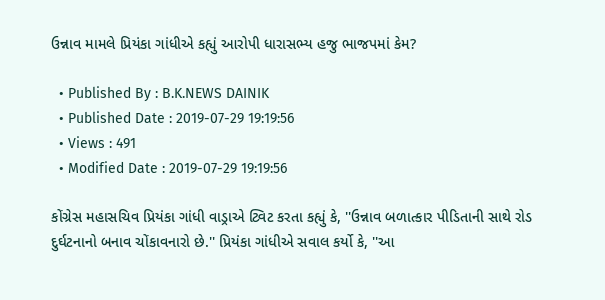ઉન્નાવ મામલે પ્રિયંકા ગાંધીએ કહ્યું આરોપી ધારાસભ્ય હજુ ભાજપમાં કેમ?

  • Published By : B.K.NEWS DAINIK
  • Published Date : 2019-07-29 19:19:56
  • Views : 491
  • Modified Date : 2019-07-29 19:19:56

કોંગ્રેસ મહાસચિવ પ્રિયંકા ગાંધી વાડ્રાએ ટ્વિટ કરતા કહ્યું કે, ''ઉન્નાવ બળાત્કાર પીડિતાની સાથે રોડ દુર્ઘટનાનો બનાવ ચોંકાવનારો છે.'' પ્રિયંકા ગાંધીએ સવાલ કર્યો કે, ''આ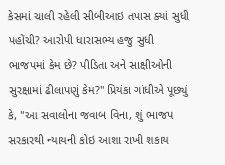કેસમાં ચાલી રહેલી સીબીઆઇ તપાસ ક્યાં સુધી પહોંચી? આરોપી ધારાસભ્ય હજુ સુધી ભાજપમાં કેમ છે? પીડિતા અને સાક્ષીઓની સુરક્ષામાં ઢીલાપણું કેમ?'' પ્રિયંકા ગાંધીએ પૂછ્યું કે, ''આ સવાલોના જવાબ વિના, શું ભાજપ સરકારથી ન્યાયની કોઇ આશા રાખી શકાય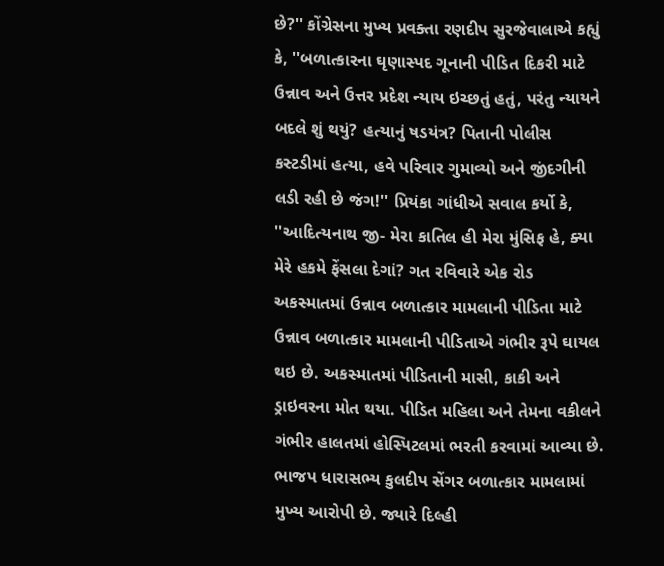છે?'' કોંગ્રેસના મુખ્ય પ્રવક્તા રણદીપ સુરજેવાલાએ કહ્યું કે, ''બળાત્કારના ઘૃણાસ્પદ ગૂનાની પીડિત દિકરી માટે ઉન્નાવ અને ઉત્તર પ્રદેશ ન્યાય ઇચ્છતું હતું, પરંતુ ન્યાયને બદલે શું થયું? હત્યાનું ષડયંત્ર? પિતાની પોલીસ કસ્ટડીમાં હત્યા, હવે પરિવાર ગુમાવ્યો અને જીંદગીની લડી રહી છે જંગ!'' પ્રિયંકા ગાંધીએ સવાલ કર્યો કે, ''આદિત્યનાથ જી- મેરા કાતિલ હી મેરા મુંસિફ હે, ક્યા મેરે હકમે ફેંસલા દેગાં? ગત રવિવારે એક રોડ અકસ્માતમાં ઉન્નાવ બળાત્કાર મામલાની પીડિતા માટે ઉન્નાવ બળાત્કાર મામલાની પીડિતાએ ગંભીર રૂપે ઘાયલ થઇ છે. અકસ્માતમાં પીડિતાની માસી, કાકી અને ડ્રાઇવરના મોત થયા. પીડિત મહિલા અને તેમના વકીલને ગંભીર હાલતમાં હોસ્પિટલમાં ભરતી કરવામાં આવ્યા છે. ભાજપ ધારાસભ્ય કુલદીપ સેંગર બળાત્કાર મામલામાં મુખ્ય આરોપી છે. જ્યારે દિલ્હી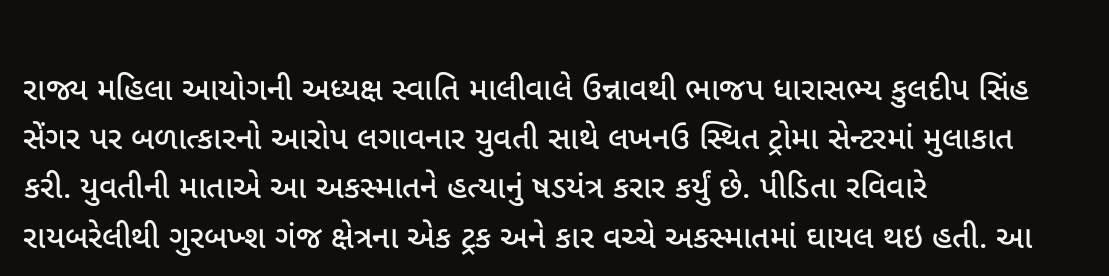રાજ્ય મહિલા આયોગની અધ્યક્ષ સ્વાતિ માલીવાલે ઉન્નાવથી ભાજપ ધારાસભ્ય કુલદીપ સિંહ સેંગર પર બળાત્કારનો આરોપ લગાવનાર યુવતી સાથે લખનઉ સ્થિત ટ્રોમા સેન્ટરમાં મુલાકાત કરી. યુવતીની માતાએ આ અકસ્માતને હત્યાનું ષડયંત્ર કરાર કર્યું છે. પીડિતા રવિવારે રાયબરેલીથી ગુરબખ્શ ગંજ ક્ષેત્રના એક ટ્રક અને કાર વચ્ચે અકસ્માતમાં ઘાયલ થઇ હતી. આ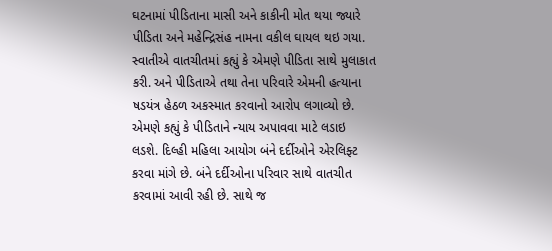ઘટનામાં પીડિતાના માસી અને કાકીની મોત થયા જ્યારે પીડિતા અને મહેન્દ્રિસંહ નામના વકીલ ઘાયલ થઇ ગયા. સ્વાતીએ વાતચીતમાં કહ્યું કે એમણે પીડિતા સાથે મુલાકાત કરી. અને પીડિતાએ તથા તેના પરિવારે એમની હત્યાના ષડયંત્ર હેઠળ અકસ્માત કરવાનો આરોપ લગાવ્યો છે. એમણે કહ્યું કે પીડિતાને ન્યાય અપાવવા માટે લડાઇ લડશે. દિલ્હી મહિલા આયોગ બંને દર્દીઓને એરલિફ્ટ કરવા માંગે છે. બંને દર્દીઓના પરિવાર સાથે વાતચીત કરવામાં આવી રહી છે. સાથે જ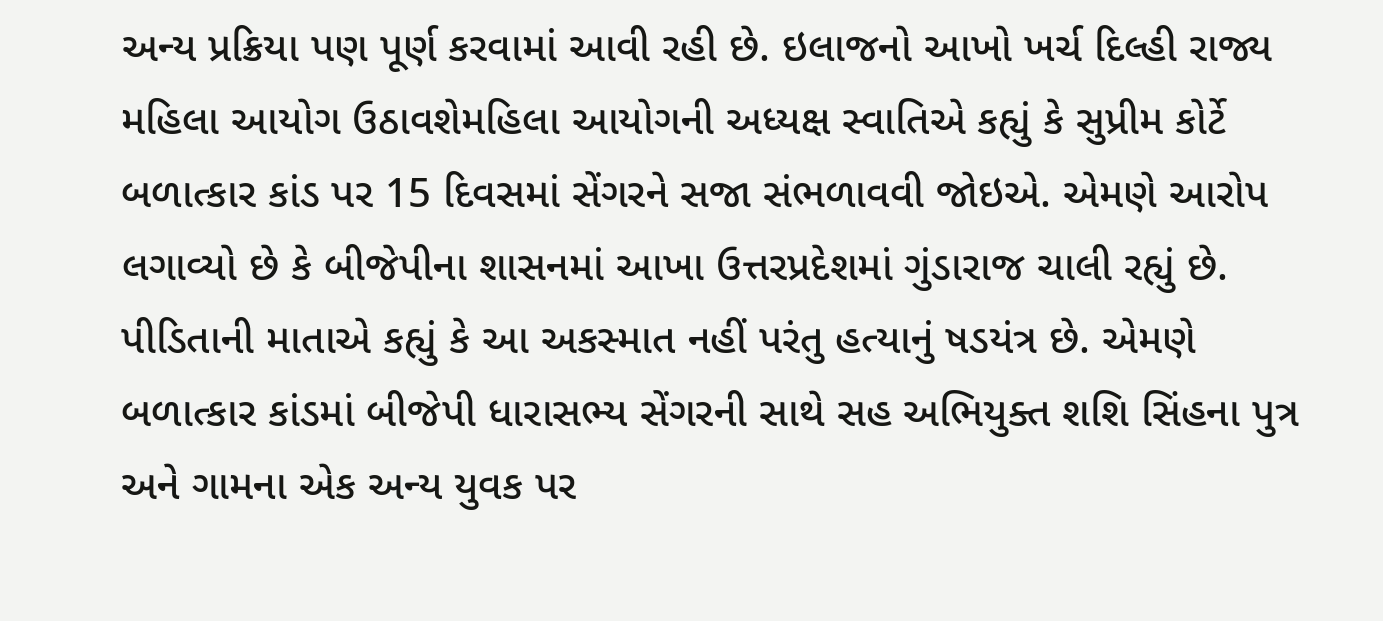અન્ય પ્રક્રિયા પણ પૂર્ણ કરવામાં આવી રહી છે. ઇલાજનો આખો ખર્ચ દિલ્હી રાજ્ય મહિલા આયોગ ઉઠાવશેમહિલા આયોગની અધ્યક્ષ સ્વાતિએ કહ્યું કે સુપ્રીમ કોર્ટે બળાત્કાર કાંડ પર 15 દિવસમાં સેંગરને સજા સંભળાવવી જોઇએ. એમણે આરોપ લગાવ્યો છે કે બીજેપીના શાસનમાં આખા ઉત્તરપ્રદેશમાં ગુંડારાજ ચાલી રહ્યું છે. પીડિતાની માતાએ કહ્યું કે આ અકસ્માત નહીં પરંતુ હત્યાનું ષડયંત્ર છે. એમણે બળાત્કાર કાંડમાં બીજેપી ધારાસભ્ય સેંગરની સાથે સહ અભિયુક્ત શશિ સિંહના પુત્ર અને ગામના એક અન્ય યુવક પર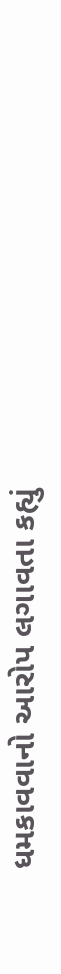ધમકાવવાનો આરોપ લગાવતા કહ્યું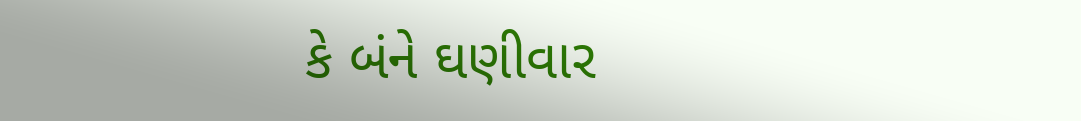કે બંને ઘણીવાર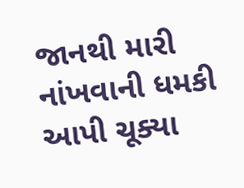જાનથી મારી નાંખવાની ધમકી આપી ચૂક્યા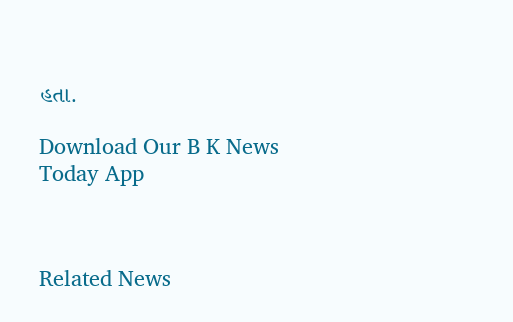હતા.

Download Our B K News Today App



Related News